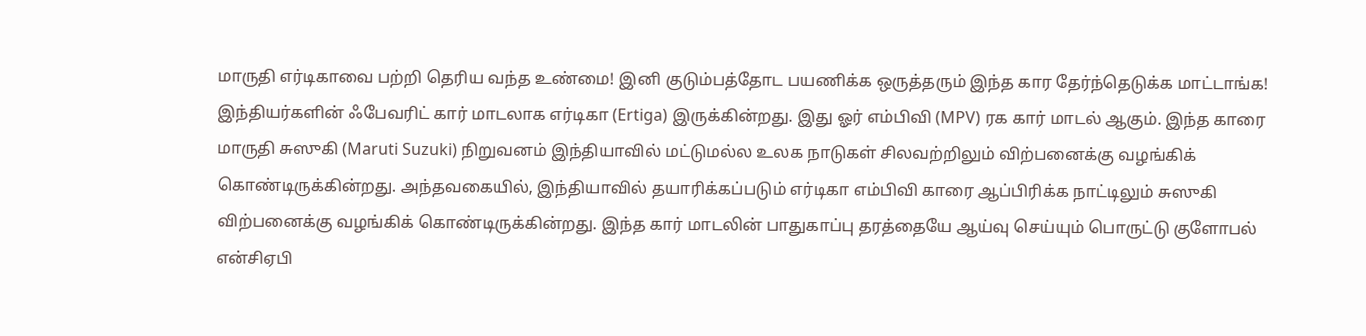மாருதி எர்டிகாவை பற்றி தெரிய வந்த உண்மை! இனி குடும்பத்தோட பயணிக்க ஒருத்தரும் இந்த கார தேர்ந்தெடுக்க மாட்டாங்க!
இந்தியர்களின் ஃபேவரிட் கார் மாடலாக எர்டிகா (Ertiga) இருக்கின்றது. இது ஓர் எம்பிவி (MPV) ரக கார் மாடல் ஆகும். இந்த காரை மாருதி சுஸுகி (Maruti Suzuki) நிறுவனம் இந்தியாவில் மட்டுமல்ல உலக நாடுகள் சிலவற்றிலும் விற்பனைக்கு வழங்கிக் கொண்டிருக்கின்றது. அந்தவகையில், இந்தியாவில் தயாரிக்கப்படும் எர்டிகா எம்பிவி காரை ஆப்பிரிக்க நாட்டிலும் சுஸுகி விற்பனைக்கு வழங்கிக் கொண்டிருக்கின்றது. இந்த கார் மாடலின் பாதுகாப்பு தரத்தையே ஆய்வு செய்யும் பொருட்டு குளோபல் என்சிஏபி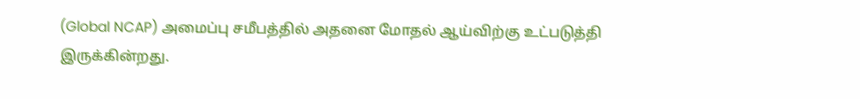(Global NCAP) அமைப்பு சமீபத்தில் அதனை மோதல் ஆய்விற்கு உட்படுத்தி இருக்கின்றது.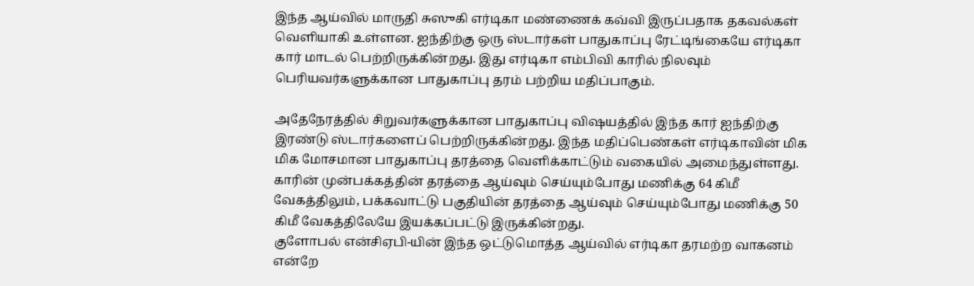இந்த ஆய்வில் மாருதி சுஸுகி எர்டிகா மண்ணைக் கவ்வி இருப்பதாக தகவல்கள் வெளியாகி உள்ளன. ஐந்திற்கு ஒரு ஸ்டார்கள் பாதுகாப்பு ரேட்டிங்கையே எர்டிகா கார் மாடல் பெற்றிருக்கின்றது. இது எர்டிகா எம்பிவி காரில் நிலவும் பெரியவர்களுக்கான பாதுகாப்பு தரம் பற்றிய மதிப்பாகும்.

அதேநேரத்தில் சிறுவர்களுக்கான பாதுகாப்பு விஷயத்தில் இந்த கார் ஐந்திற்கு இரண்டு ஸ்டார்களைப் பெற்றிருக்கின்றது. இந்த மதிப்பெண்கள் எர்டிகாவின் மிக மிக மோசமான பாதுகாப்பு தரத்தை வெளிக்காட்டும் வகையில் அமைந்துள்ளது. காரின் முன்பக்கத்தின் தரத்தை ஆய்வும் செய்யும்போது மணிக்கு 64 கிமீ வேகத்திலும், பக்கவாட்டு பகுதியின் தரத்தை ஆய்வும் செய்யும்போது மணிக்கு 50 கிமீ வேகத்திலேயே இயக்கப்பட்டு இருக்கின்றது.
குளோபல் என்சிஏபி-யின் இந்த ஒட்டுமொத்த ஆய்வில் எர்டிகா தரமற்ற வாகனம் என்றே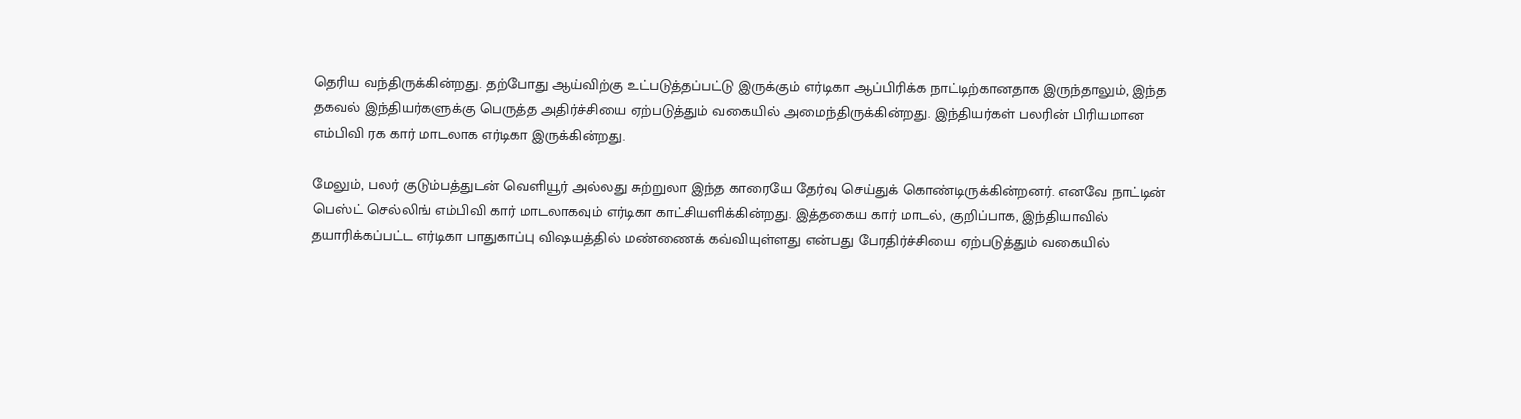தெரிய வந்திருக்கின்றது. தற்போது ஆய்விற்கு உட்படுத்தப்பட்டு இருக்கும் எர்டிகா ஆப்பிரிக்க நாட்டிற்கானதாக இருந்தாலும், இந்த தகவல் இந்தியர்களுக்கு பெருத்த அதிர்ச்சியை ஏற்படுத்தும் வகையில் அமைந்திருக்கின்றது. இந்தியர்கள் பலரின் பிரியமான எம்பிவி ரக கார் மாடலாக எர்டிகா இருக்கின்றது.

மேலும், பலர் குடும்பத்துடன் வெளியூர் அல்லது சுற்றுலா இந்த காரையே தேர்வு செய்துக் கொண்டிருக்கின்றனர். எனவே நாட்டின் பெஸ்ட் செல்லிங் எம்பிவி கார் மாடலாகவும் எர்டிகா காட்சியளிக்கின்றது. இத்தகைய கார் மாடல், குறிப்பாக, இந்தியாவில் தயாரிக்கப்பட்ட எர்டிகா பாதுகாப்பு விஷயத்தில் மண்ணைக் கவ்வியுள்ளது என்பது பேரதிர்ச்சியை ஏற்படுத்தும் வகையில்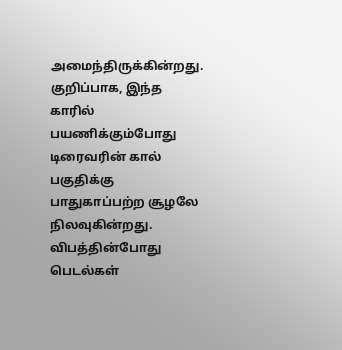அமைந்திருக்கின்றது.
குறிப்பாக, இந்த காரில் பயணிக்கும்போது டிரைவரின் கால் பகுதிக்கு பாதுகாப்பற்ற சூழலே நிலவுகின்றது. விபத்தின்போது பெடல்கள்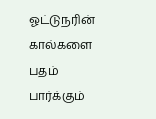ஓட்டுநரின் கால்களை பதம் பார்க்கும்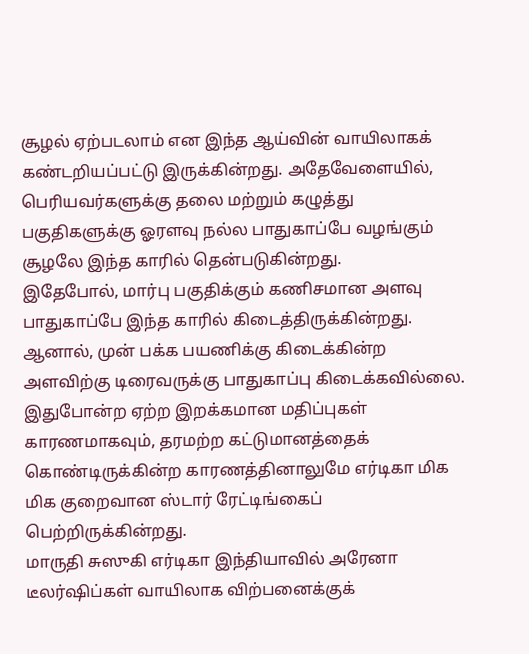சூழல் ஏற்படலாம் என இந்த ஆய்வின் வாயிலாகக் கண்டறியப்பட்டு இருக்கின்றது. அதேவேளையில், பெரியவர்களுக்கு தலை மற்றும் கழுத்து பகுதிகளுக்கு ஓரளவு நல்ல பாதுகாப்பே வழங்கும் சூழலே இந்த காரில் தென்படுகின்றது.
இதேபோல், மார்பு பகுதிக்கும் கணிசமான அளவு பாதுகாப்பே இந்த காரில் கிடைத்திருக்கின்றது. ஆனால், முன் பக்க பயணிக்கு கிடைக்கின்ற அளவிற்கு டிரைவருக்கு பாதுகாப்பு கிடைக்கவில்லை. இதுபோன்ற ஏற்ற இறக்கமான மதிப்புகள் காரணமாகவும், தரமற்ற கட்டுமானத்தைக் கொண்டிருக்கின்ற காரணத்தினாலுமே எர்டிகா மிக மிக குறைவான ஸ்டார் ரேட்டிங்கைப் பெற்றிருக்கின்றது.
மாருதி சுஸுகி எர்டிகா இந்தியாவில் அரேனா டீலர்ஷிப்கள் வாயிலாக விற்பனைக்குக்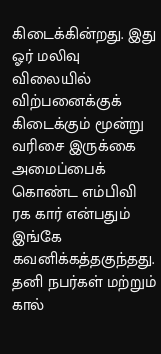கிடைக்கின்றது. இது ஓர் மலிவு விலையில் விற்பனைக்குக் கிடைக்கும் மூன்று வரிசை இருக்கை அமைப்பைக் கொண்ட எம்பிவி ரக கார் என்பதும் இங்கே கவனிக்கத்தகுந்தது. தனி நபர்கள் மற்றும் கால்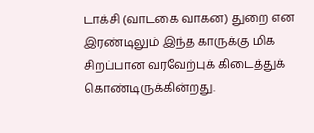டாக்சி (வாடகை வாகன) துறை என இரண்டிலும் இந்த காருக்கு மிக சிறப்பான வரவேற்புக் கிடைத்துக் கொண்டிருக்கின்றது.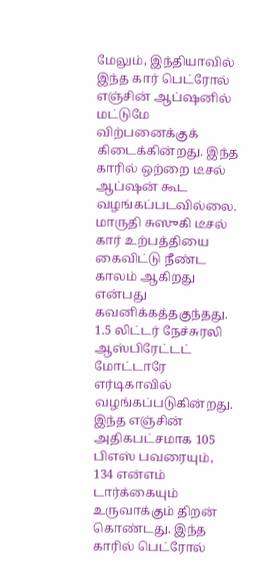மேலும், இந்தியாவில் இந்த கார் பெட்ரோல் எஞ்சின் ஆப்ஷனில் மட்டுமே விற்பனைக்குக் கிடைக்கின்றது. இந்த காரில் ஒற்றை டீசல் ஆப்ஷன் கூட வழங்கப்படவில்லை. மாருதி சுஸுகி டீசல் கார் உற்பத்தியை கைவிட்டு நீண்ட காலம் ஆகிறது என்பது கவனிக்கத்தகுந்தது. 1.5 லிட்டர் நேச்சுரலி ஆஸ்பிரேட்டட் மோட்டாரே எர்டிகாவில் வழங்கப்படுகின்றது.
இந்த எஞ்சின் அதிகபட்சமாக 105 பிஎஸ் பவரையும், 134 என்எம் டார்க்கையும் உருவாக்கும் திறன் கொண்டது. இந்த காரில் பெட்ரோல்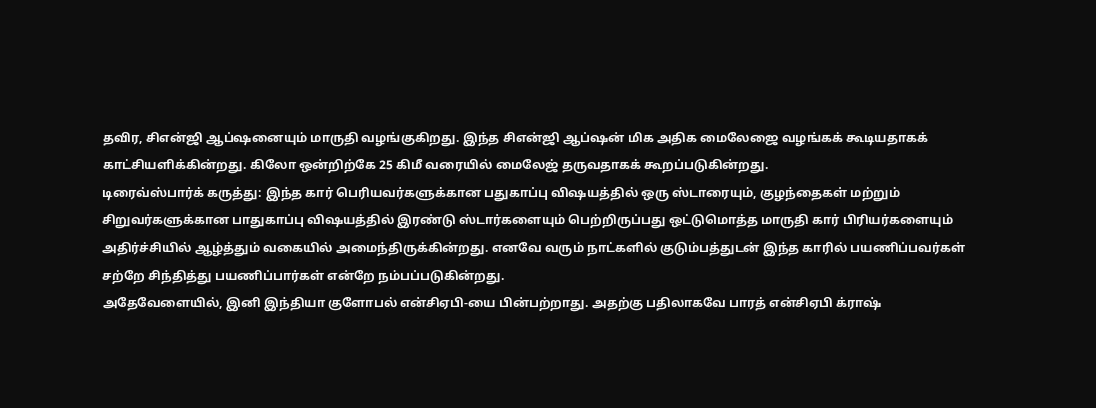தவிர, சிஎன்ஜி ஆப்ஷனையும் மாருதி வழங்குகிறது. இந்த சிஎன்ஜி ஆப்ஷன் மிக அதிக மைலேஜை வழங்கக் கூடியதாகக் காட்சியளிக்கின்றது. கிலோ ஒன்றிற்கே 25 கிமீ வரையில் மைலேஜ் தருவதாகக் கூறப்படுகின்றது.
டிரைவ்ஸ்பார்க் கருத்து: இந்த கார் பெரியவர்களுக்கான பதுகாப்பு விஷயத்தில் ஒரு ஸ்டாரையும், குழந்தைகள் மற்றும் சிறுவர்களுக்கான பாதுகாப்பு விஷயத்தில் இரண்டு ஸ்டார்களையும் பெற்றிருப்பது ஒட்டுமொத்த மாருதி கார் பிரியர்களையும் அதிர்ச்சியில் ஆழ்த்தும் வகையில் அமைந்திருக்கின்றது. எனவே வரும் நாட்களில் குடும்பத்துடன் இந்த காரில் பயணிப்பவர்கள் சற்றே சிந்தித்து பயணிப்பார்கள் என்றே நம்பப்படுகின்றது.
அதேவேளையில், இனி இந்தியா குளோபல் என்சிஏபி-யை பின்பற்றாது. அதற்கு பதிலாகவே பாரத் என்சிஏபி க்ராஷ்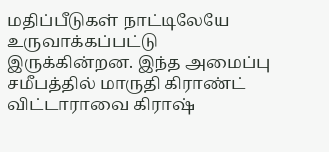மதிப்பீடுகள் நாட்டிலேயே உருவாக்கப்பட்டு இருக்கின்றன. இந்த அமைப்பு சமீபத்தில் மாருதி கிராண்ட் விட்டாராவை கிராஷ்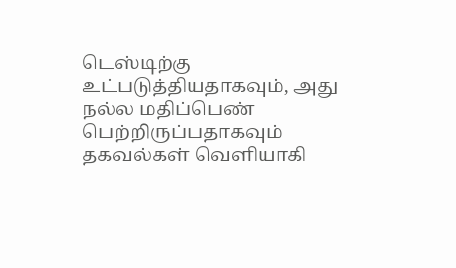டெஸ்டிற்கு உட்படுத்தியதாகவும், அது நல்ல மதிப்பெண் பெற்றிருப்பதாகவும் தகவல்கள் வெளியாகி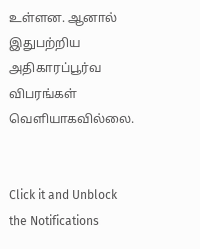உள்ளன. ஆனால் இதுபற்றிய அதிகாரப்பூர்வ விபரங்கள் வெளியாகவில்லை.


Click it and Unblock the Notifications